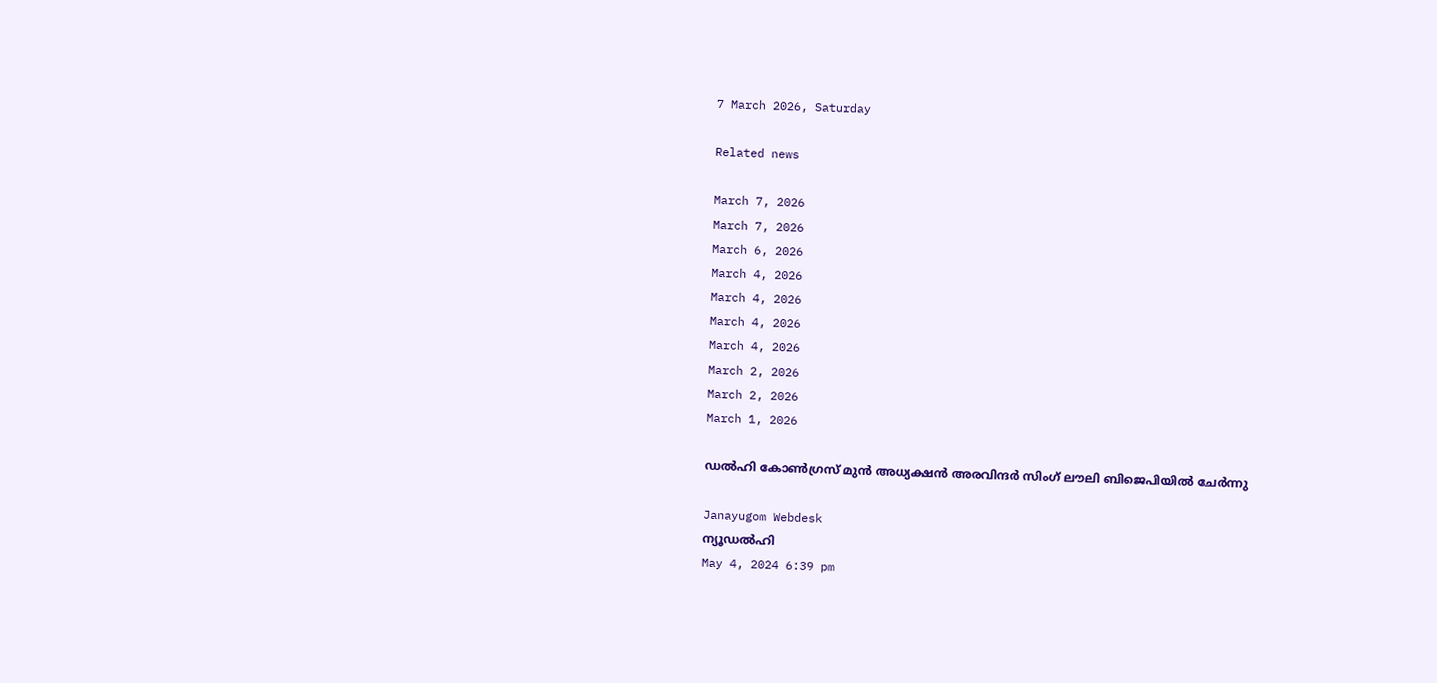7 March 2026, Saturday

Related news

March 7, 2026
March 7, 2026
March 6, 2026
March 4, 2026
March 4, 2026
March 4, 2026
March 4, 2026
March 2, 2026
March 2, 2026
March 1, 2026

ഡല്‍ഹി കോണ്‍ഗ്രസ് മുന്‍ അധ്യക്ഷന്‍ അരവിന്ദര്‍ സിംഗ് ലൗലി ബിജെപിയില്‍ ചേര്‍ന്നു

Janayugom Webdesk
ന്യൂഡല്‍ഹി
May 4, 2024 6:39 pm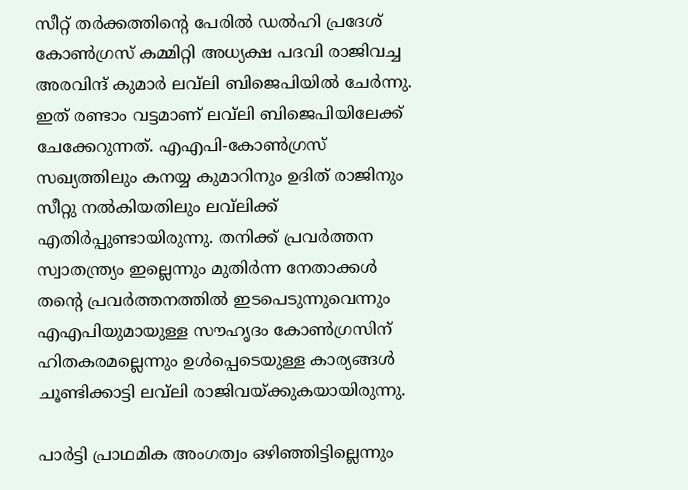സീറ്റ് തര്‍ക്കത്തിന്റെ പേരില്‍ ഡല്‍ഹി പ്രദേശ് കോണ്‍ഗ്രസ് കമ്മിറ്റി അധ്യക്ഷ പദവി രാജിവച്ച അരവിന്ദ് കുമാര്‍ ലവ്‌ലി ബിജെപിയില്‍ ചേര്‍ന്നു. ഇത് രണ്ടാം വട്ടമാണ് ലവ്‌ലി ബിജെപിയിലേക്ക് ചേക്കേറുന്നത്. എഎപി-കോണ്‍ഗ്രസ് സഖ്യത്തിലും കനയ്യ കുമാറിനും ഉദിത് രാജിനും സീറ്റു നല്‍കിയതിലും ലവ്‌ലിക്ക് എതിര്‍പ്പുണ്ടായിരുന്നു. തനിക്ക് പ്രവര്‍ത്തന സ്വാതന്ത്ര്യം ഇല്ലെന്നും മുതിര്‍ന്ന നേതാക്കള്‍ തന്റെ പ്രവര്‍ത്തനത്തില്‍ ഇടപെടുന്നുവെന്നും എഎപിയുമായുള്ള സൗഹൃദം കോണ്‍ഗ്രസിന് ഹിതകരമല്ലെന്നും ഉള്‍പ്പെടെയുള്ള കാര്യങ്ങള്‍ ചൂണ്ടിക്കാട്ടി ലവ്‌ലി രാജിവയ്ക്കുകയായിരുന്നു.

പാര്‍ട്ടി പ്രാഥമിക അംഗത്വം ഒഴിഞ്ഞിട്ടില്ലെന്നും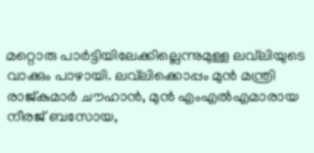മറ്റൊരു പാര്‍ട്ടിയിലേക്കില്ലെന്നുമുള്ള ലവ്‌ലിയുടെ വാക്കും പാഴായി. ലവ്‌ലിക്കൊപ്പം മുന്‍ മന്ത്രി രാജ്കുമാര്‍ ചൗഹാന്‍, മുന്‍ എംഎല്‍എമാരായ നീരജ് ബസോയ,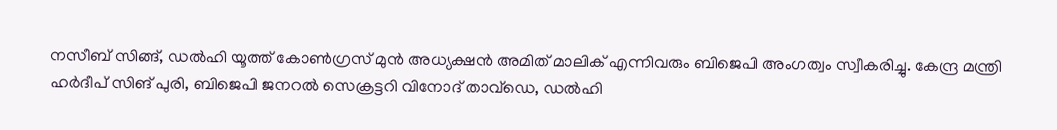നസീബ് സിങ്ങ്, ഡല്‍ഹി യൂത്ത് കോണ്‍ഗ്രസ് മുന്‍ അധ്യക്ഷന്‍ അമിത് മാലിക് എന്നിവരും ബിജെപി അംഗത്വം സ്വീകരിച്ചു. കേന്ദ്ര മന്ത്രി ഹര്‍ദീപ് സിങ് പുരി, ബിജെപി ജനറല്‍ സെക്രട്ടറി വിനോദ് താവ്‌ഡെ, ഡല്‍ഹി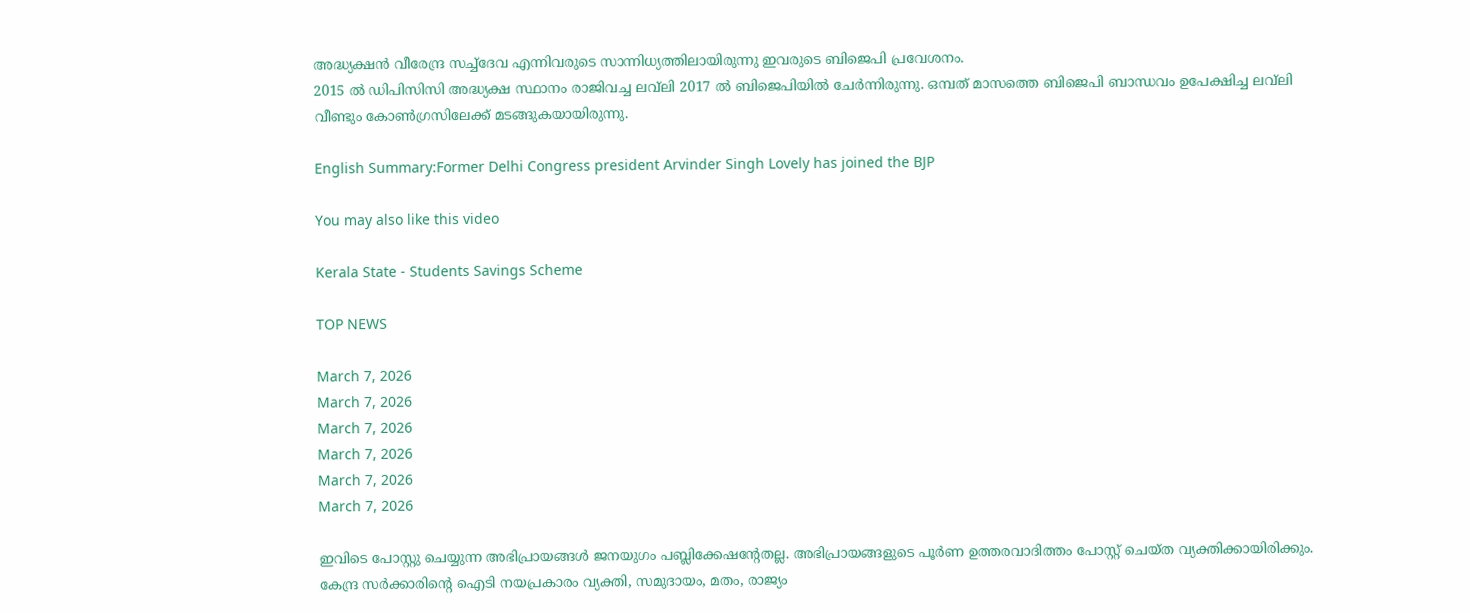അദ്ധ്യക്ഷന്‍ വീരേന്ദ്ര സച്ച്‌ദേവ എന്നിവരുടെ സാന്നിധ്യത്തിലായിരുന്നു ഇവരുടെ ബിജെപി പ്രവേശനം.
2015 ല്‍ ഡിപിസിസി അദ്ധ്യക്ഷ സ്ഥാനം രാജിവച്ച ലവ്‌ലി 2017 ല്‍ ബിജെപിയില്‍ ചേര്‍ന്നിരുന്നു. ഒമ്പത് മാസത്തെ ബിജെപി ബാന്ധവം ഉപേക്ഷിച്ച ലവ്‌ലി വീണ്ടും കോണ്‍ഗ്രസിലേക്ക് മടങ്ങുകയായിരുന്നു.

English Summary:Former Delhi Congress president Arvinder Singh Lovely has joined the BJP

You may also like this video

Kerala State - Students Savings Scheme

TOP NEWS

March 7, 2026
March 7, 2026
March 7, 2026
March 7, 2026
March 7, 2026
March 7, 2026

ഇവിടെ പോസ്റ്റു ചെയ്യുന്ന അഭിപ്രായങ്ങള്‍ ജനയുഗം പബ്ലിക്കേഷന്റേതല്ല. അഭിപ്രായങ്ങളുടെ പൂര്‍ണ ഉത്തരവാദിത്തം പോസ്റ്റ് ചെയ്ത വ്യക്തിക്കായിരിക്കും. കേന്ദ്ര സര്‍ക്കാരിന്റെ ഐടി നയപ്രകാരം വ്യക്തി, സമുദായം, മതം, രാജ്യം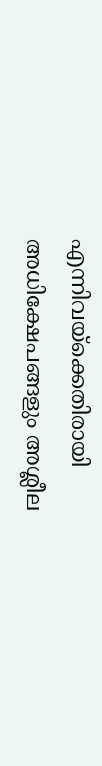എന്നിവയ്‌ക്കെതിരായി അധിക്ഷേപങ്ങളും അശ്ലീല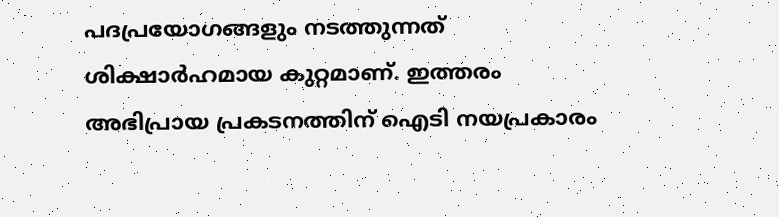പദപ്രയോഗങ്ങളും നടത്തുന്നത് ശിക്ഷാര്‍ഹമായ കുറ്റമാണ്. ഇത്തരം അഭിപ്രായ പ്രകടനത്തിന് ഐടി നയപ്രകാരം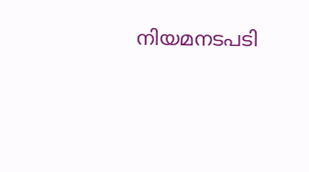നിയമനടപടി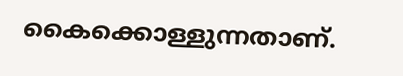കൈക്കൊള്ളുന്നതാണ്.